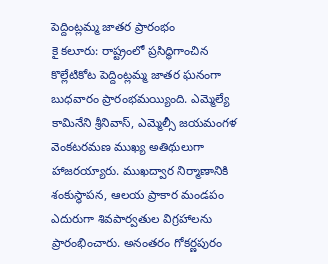పెద్దింట్లమ్మ జాతర ప్రారంభం
కై కలూరు: రాష్ట్రంలో ప్రసిద్ధిగాంచిన కొల్లేటికోట పెద్దింట్లమ్మ జాతర ఘనంగా బుధవారం ప్రారంభమయ్యింది. ఎమ్మెల్యే కామినేని శ్రీనివాస్, ఎమ్మెల్సీ జయమంగళ వెంకటరమణ ముఖ్య అతిథులుగా హాజరయ్యారు. ముఖద్వార నిర్మాణానికి శంకుస్థాపన, ఆలయ ప్రాకార మండపం ఎదురుగా శివపార్వతుల విగ్రహాలను ప్రారంభించారు. అనంతరం గోకర్ణపురం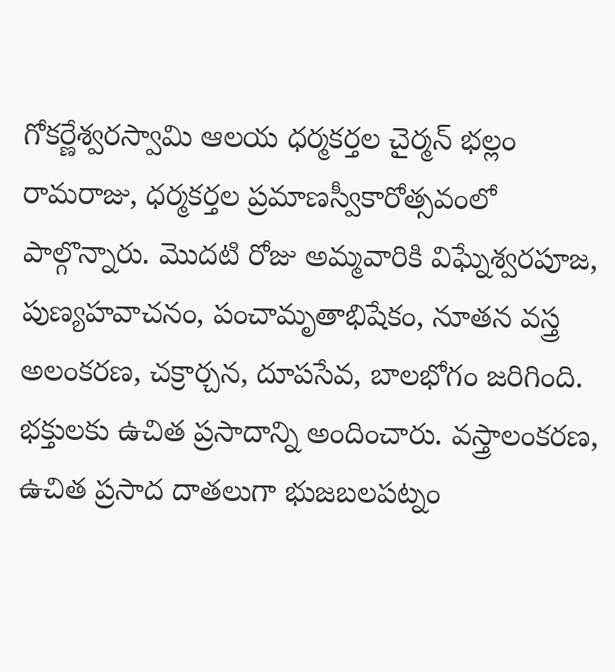గోకర్ణేశ్వరస్వామి ఆలయ ధర్మకర్తల చైర్మన్ భల్లం రామరాజు, ధర్మకర్తల ప్రమాణస్వీకారోత్సవంలో పాల్గొన్నారు. మొదటి రోజు అమ్మవారికి విఘ్నేశ్వరపూజ, పుణ్యహవాచనం, పంచామృతాభిషేకం, నూతన వస్త్ర అలంకరణ, చక్రార్చన, దూపసేవ, బాలభోగం జరిగింది. భక్తులకు ఉచిత ప్రసాదాన్ని అందించారు. వస్త్రాలంకరణ, ఉచిత ప్రసాద దాతలుగా భుజబలపట్నం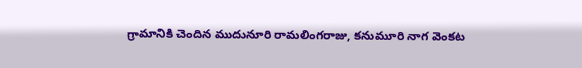గ్రామానికి చెందిన ముదునూరి రామలింగరాజు, కనుమూరి నాగ వెంకట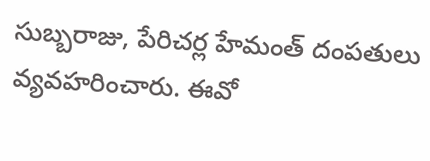సుబ్బరాజు, పేరిచర్ల హేమంత్ దంపతులు వ్యవహరించారు. ఈవో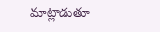మాట్లాడుతూ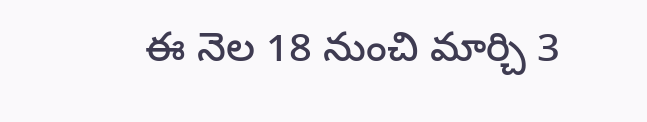ఈ నెల 18 నుంచి మార్చి 3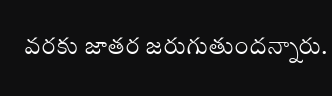వరకు జాతర జరుగుతుందన్నారు.